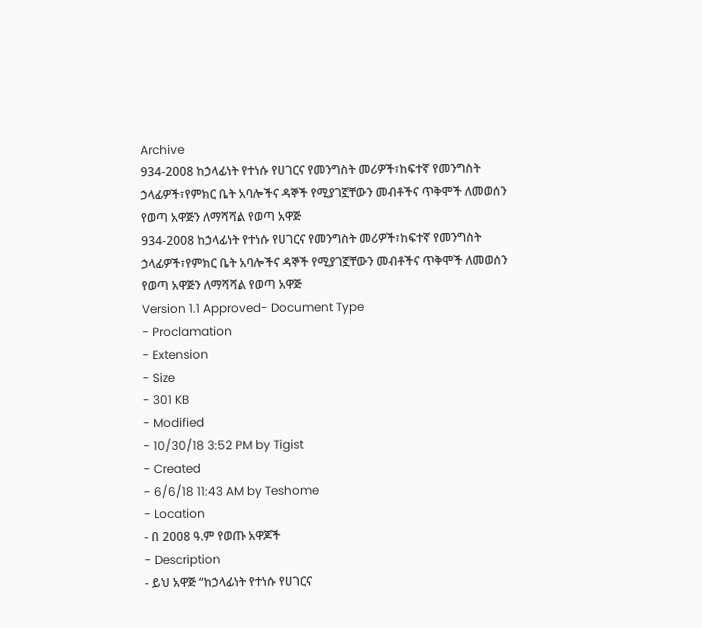Archive
934-2008 ከኃላፊነት የተነሱ የሀገርና የመንግስት መሪዎች፣ከፍተኛ የመንግስት ኃላፊዎች፣የምክር ቤት አባሎችና ዳኞች የሚያገኟቸውን መብቶችና ጥቅሞች ለመወሰን የወጣ አዋጅን ለማሻሻል የወጣ አዋጅ
934-2008 ከኃላፊነት የተነሱ የሀገርና የመንግስት መሪዎች፣ከፍተኛ የመንግስት ኃላፊዎች፣የምክር ቤት አባሎችና ዳኞች የሚያገኟቸውን መብቶችና ጥቅሞች ለመወሰን የወጣ አዋጅን ለማሻሻል የወጣ አዋጅ
Version 1.1 Approved- Document Type
- Proclamation
- Extension
- Size
- 301 KB
- Modified
- 10/30/18 3:52 PM by Tigist
- Created
- 6/6/18 11:43 AM by Teshome
- Location
- በ 2008 ዓ.ም የወጡ አዋጆች
- Description
- ይህ አዋጅ “ከኃላፊነት የተነሱ የሀገርና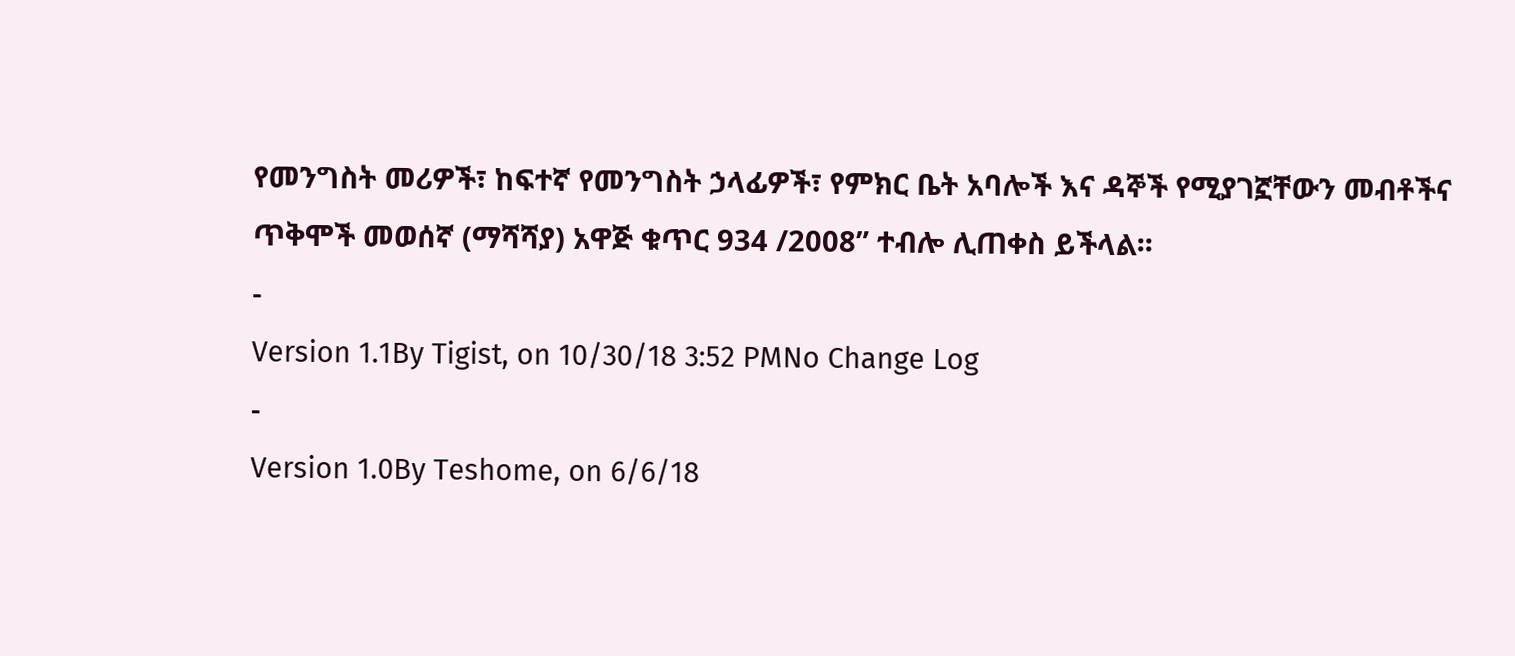የመንግስት መሪዎች፣ ከፍተኛ የመንግስት ኃላፊዎች፣ የምክር ቤት አባሎች እና ዳኞች የሚያገኟቸውን መብቶችና ጥቅሞች መወሰኛ (ማሻሻያ) አዋጅ ቁጥር 934 /2008” ተብሎ ሊጠቀስ ይችላል፡፡
-
Version 1.1By Tigist, on 10/30/18 3:52 PMNo Change Log
-
Version 1.0By Teshome, on 6/6/18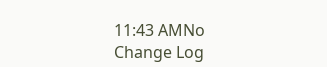11:43 AMNo Change Log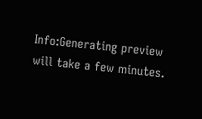Info:Generating preview will take a few minutes.